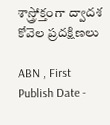శాస్త్రోక్తంగా ద్వాదశ కోవెల ప్రదక్షిణలు

ABN , First Publish Date -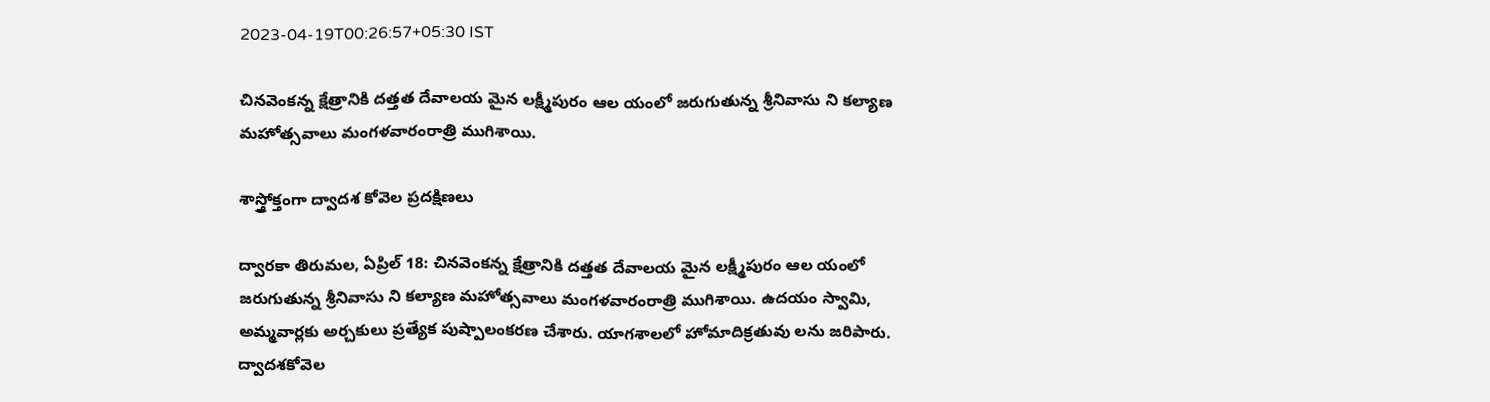2023-04-19T00:26:57+05:30 IST

చినవెంకన్న క్షేత్రానికి దత్తత దేవాలయ మైన లక్ష్మీపురం ఆల యంలో జరుగుతున్న శ్రీనివాసు ని కల్యాణ మహోత్సవాలు మంగళవారంరాత్రి ముగిశాయి.

శాస్త్రోక్తంగా ద్వాదశ కోవెల ప్రదక్షిణలు

ద్వారకా తిరుమల, ఏప్రిల్‌ 18: చినవెంకన్న క్షేత్రానికి దత్తత దేవాలయ మైన లక్ష్మీపురం ఆల యంలో జరుగుతున్న శ్రీనివాసు ని కల్యాణ మహోత్సవాలు మంగళవారంరాత్రి ముగిశాయి. ఉదయం స్వామి, అమ్మవార్లకు అర్చకులు ప్రత్యేక పుష్పాలంకరణ చేశారు. యాగశాలలో హోమాదిక్రతువు లను జరిపారు. ద్వాదశకోవెల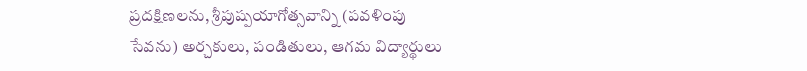ప్రదక్షిణలను, శ్రీపుష్పయాగోత్సవాన్ని (పవళింపు సేవను) అర్చకులు, పండితులు, ఆగమ విద్యార్థులు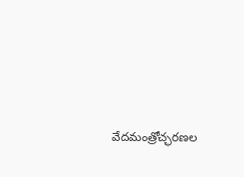వేదమంత్రోచ్ఛరణల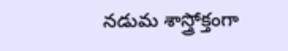నడుమ శాస్త్రోక్తంగా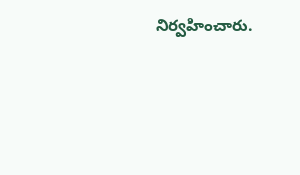నిర్వహించారు.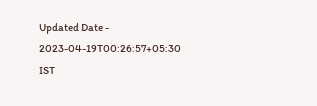Updated Date - 2023-04-19T00:26:57+05:30 IST